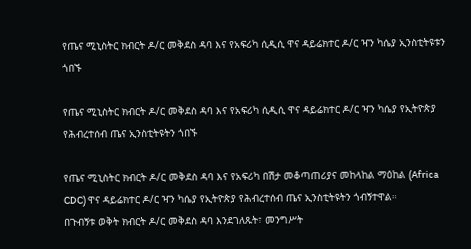የጤና ሚኒስትር ክብርት ዶ/ር መቅደስ ዳባ እና የአፍሪካ ሲዲሲ ዋና ዳይሬክተር ዶ/ር ዣን ካሴያ ኢንስቲትዩቱን ጎበኙ

የጤና ሚኒስትር ክብርት ዶ/ር መቅደስ ዳባ እና የአፍሪካ ሲዲሲ ዋና ዳይሬክተር ዶ/ር ዣን ካሴያ የኢትዮጵያ የሕብረተሰብ ጤና ኢንስቲትዩትን ጎበኙ

የጤና ሚኒስትር ክብርት ዶ/ር መቅደስ ዳባ እና የአፍሪካ በሽታ መቆጣጠሪያና መከላከል ማዕከል (Africa CDC) ዋና ዳይሬክተር ዶ/ር ዣን ካሴያ የኢትዮጵያ የሕብረተሰብ ጤና ኢንስቲትዩትን ጎብኝተዋል።
በጉብኝቱ ወቅት ክብርት ዶ/ር መቅደስ ዳባ እንደገለጹት፣ መንግሥት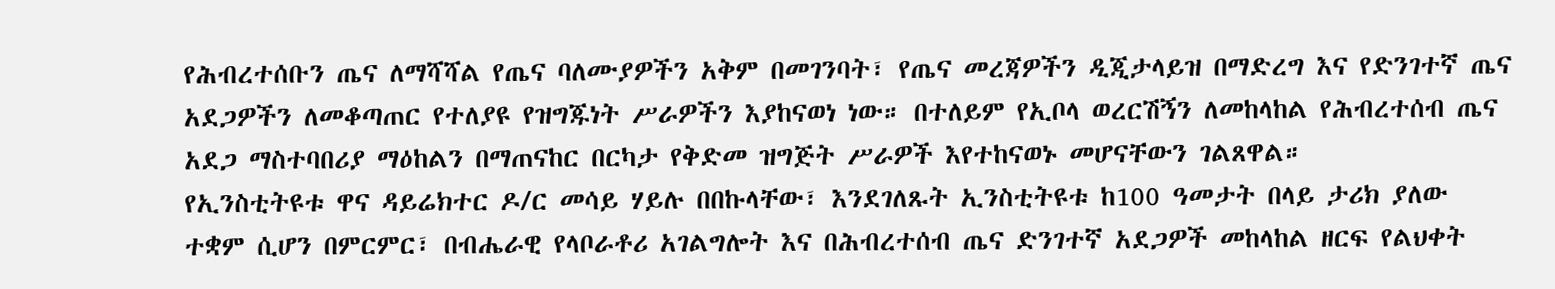የሕብረተሰቡን ጤና ለማሻሻል የጤና ባለሙያዎችን አቅም በመገንባት፣ የጤና መረጃዎችን ዲጂታላይዝ በማድረግ እና የድንገተኛ ጤና አደጋዎችን ለመቆጣጠር የተለያዩ የዝግጁነት ሥራዎችን እያከናወነ ነው። በተለይም የኢቦላ ወረርሽኝን ለመከላከል የሕብረተሰብ ጤና አደጋ ማስተባበሪያ ማዕከልን በማጠናከር በርካታ የቅድመ ዝግጅት ሥራዎች እየተከናወኑ መሆናቸውን ገልጸዋል።
የኢንስቲትዩቱ ዋና ዳይሬክተር ዶ/ር መሳይ ሃይሉ በበኩላቸው፣ እንደገለጹት ኢንስቲትዩቱ ከ100 ዓመታት በላይ ታሪክ ያለው ተቋም ሲሆን በምርምር፣ በብሔራዊ የላቦራቶሪ አገልግሎት እና በሕብረተሰብ ጤና ድንገተኛ አደጋዎች መከላከል ዘርፍ የልህቀት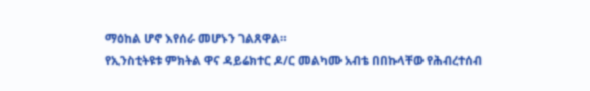ማዕከል ሆኖ እየሰራ መሆኑን ገልጸዋል።
የኢንስቲትዩቱ ምክትል ዋና ዳይሬክተር ዶ/ር መልካሙ አብቴ በበኩላቸው የሕብረተሰብ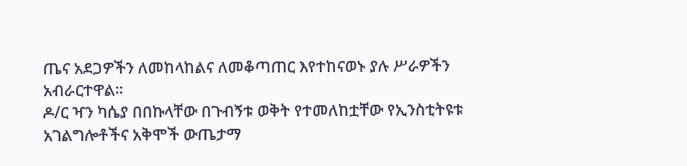ጤና አደጋዎችን ለመከላከልና ለመቆጣጠር እየተከናወኑ ያሉ ሥራዎችን አብራርተዋል።
ዶ/ር ዣን ካሴያ በበኩላቸው በጉብኝቱ ወቅት የተመለከቷቸው የኢንስቲትዩቱ አገልግሎቶችና አቅሞች ውጤታማ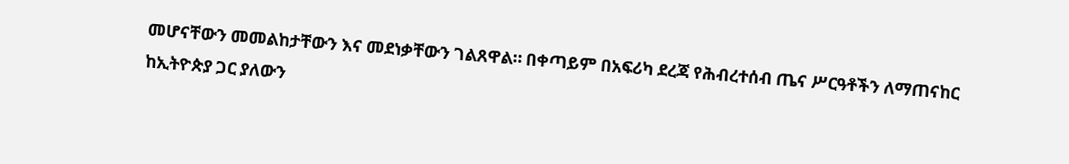መሆናቸውን መመልከታቸውን እና መደነቃቸውን ገልጸዋል። በቀጣይም በአፍሪካ ደረጃ የሕብረተሰብ ጤና ሥርዓቶችን ለማጠናከር ከኢትዮጵያ ጋር ያለውን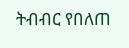ትብብር የበለጠ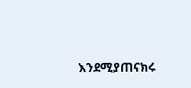እንደሚያጠናክሩ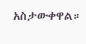አስታውቀዋል።